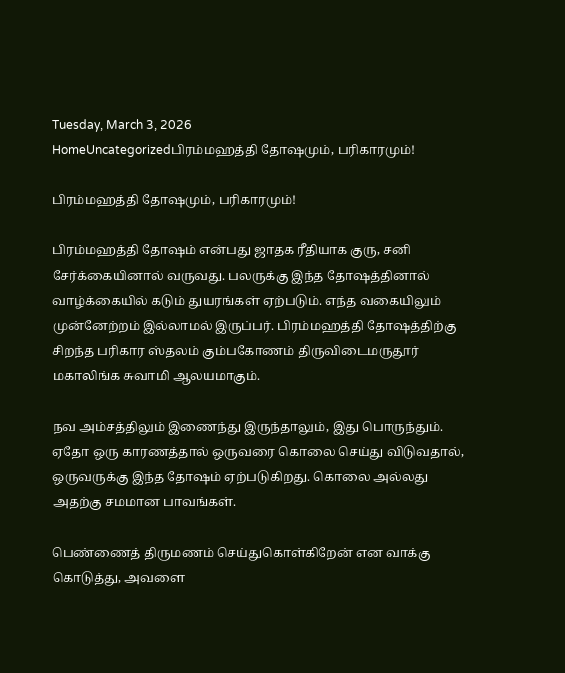Tuesday, March 3, 2026
HomeUncategorizedபிரம்மஹத்தி தோஷமும், பரிகாரமும்!

பிரம்மஹத்தி தோஷமும், பரிகாரமும்!

பிரம்மஹத்தி தோஷம் என்பது ஜாதக ரீதியாக குரு, சனி சேர்க்கையினால் வருவது. பலருக்கு இந்த தோஷத்தினால் வாழ்க்கையில் கடும் துயரங்கள் ஏற்படும். எந்த வகையிலும் முன்னேற்றம் இல்லாமல் இருப்பர். பிரம்மஹத்தி தோஷத்திற்கு சிறந்த பரிகார ஸ்தலம் கும்பகோணம் திருவிடைமருதூர் மகாலிங்க சுவாமி ஆலயமாகும்.

நவ அம்சத்திலும் இணைந்து இருந்தாலும், இது பொருந்தும். ஏதோ ஒரு காரணத்தால் ஒருவரை கொலை செய்து விடுவதால், ஒருவருக்கு இந்த தோஷம் ஏற்படுகிறது. கொலை அல்லது அதற்கு சமமான பாவங்கள்.

பெண்ணைத் திருமணம் செய்துகொள்கிறேன் என வாக்கு கொடுத்து, அவளை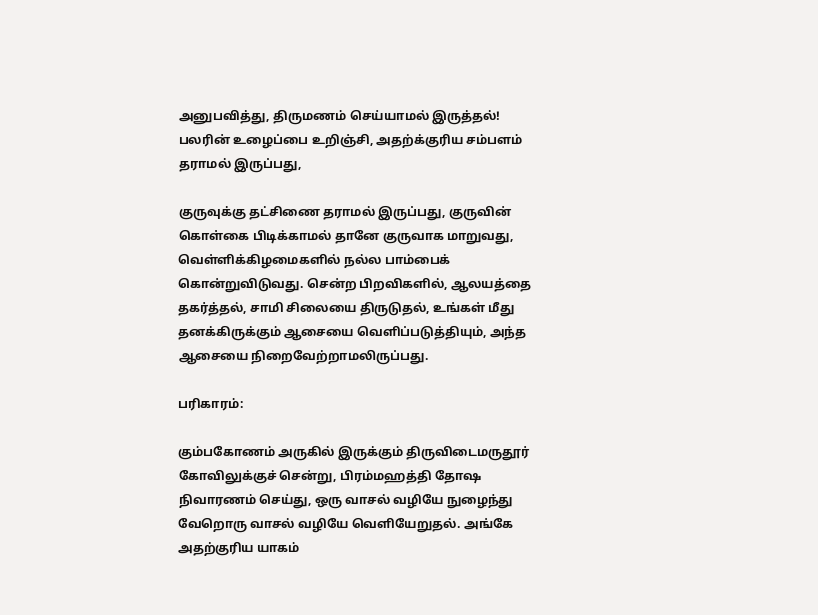அனுபவித்து, திருமணம் செய்யாமல் இருத்தல்! பலரின் உழைப்பை உறிஞ்சி, அதற்க்குரிய சம்பளம் தராமல் இருப்பது,

குருவுக்கு தட்சிணை தராமல் இருப்பது, குருவின் கொள்கை பிடிக்காமல் தானே குருவாக மாறுவது, வெள்ளிக்கிழமைகளில் நல்ல பாம்பைக் கொன்றுவிடுவது. சென்ற பிறவிகளில், ஆலயத்தை தகர்த்தல், சாமி சிலையை திருடுதல், உங்கள் மீது தனக்கிருக்கும் ஆசையை வெளிப்படுத்தியும், அந்த ஆசையை நிறைவேற்றாமலிருப்பது.

பரிகாரம்:

கும்பகோணம் அருகில் இருக்கும் திருவிடைமருதூர் கோவிலுக்குச் சென்று, பிரம்மஹத்தி தோஷ நிவாரணம் செய்து, ஒரு வாசல் வழியே நுழைந்து வேறொரு வாசல் வழியே வெளியேறுதல். அங்கே அதற்குரிய யாகம்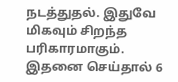நடத்துதல். இதுவே மிகவும் சிறந்த பரிகாரமாகும். இதனை செய்தால் 6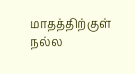மாதத்திற்குள் நல்ல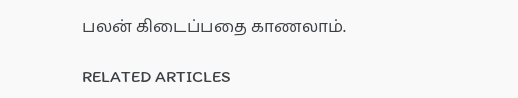பலன் கிடைப்பதை காணலாம்.

RELATED ARTICLES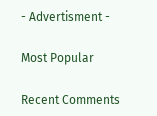- Advertisment -

Most Popular

Recent Comments